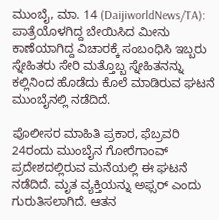ಮುಂಬೈ, ಮಾ. 14 (DaijiworldNews/TA): ಪಾತ್ರೆಯೊಳಗಿದ್ದ ಬೇಯಿಸಿದ ಮೀನು ಕಾಣೆಯಾಗಿದ್ದ ವಿಚಾರಕ್ಕೆ ಸಂಬಂಧಿಸಿ ಇಬ್ಬರು ಸ್ನೇಹಿತರು ಸೇರಿ ಮತ್ತೊಬ್ಬ ಸ್ನೇಹಿತನನ್ನು ಕಲ್ಲಿನಿಂದ ಹೊಡೆದು ಕೊಲೆ ಮಾಡಿರುವ ಘಟನೆ ಮುಂಬೈನಲ್ಲಿ ನಡೆದಿದೆ.

ಪೊಲೀಸರ ಮಾಹಿತಿ ಪ್ರಕಾರ, ಫೆಬ್ರವರಿ 24ರಂದು ಮುಂಬೈನ ಗೋರೆಗಾಂವ್ ಪ್ರದೇಶದಲ್ಲಿರುವ ಮನೆಯಲ್ಲಿ ಈ ಘಟನೆ ನಡೆದಿದೆ. ಮೃತ ವ್ಯಕ್ತಿಯನ್ನು ಅಫ್ಸರ್ ಎಂದು ಗುರುತಿಸಲಾಗಿದೆ. ಆತನ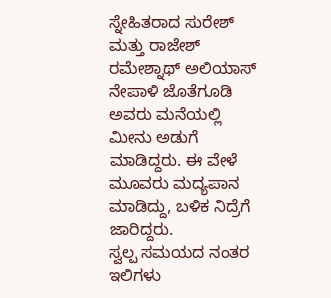ಸ್ನೇಹಿತರಾದ ಸುರೇಶ್ ಮತ್ತು ರಾಜೇಶ್ ರಮೇಶ್ನಾಥ್ ಅಲಿಯಾಸ್ ನೇಪಾಳಿ ಜೊತೆಗೂಡಿ ಅವರು ಮನೆಯಲ್ಲಿ ಮೀನು ಅಡುಗೆ ಮಾಡಿದ್ದರು. ಈ ವೇಳೆ ಮೂವರು ಮದ್ಯಪಾನ ಮಾಡಿದ್ದು, ಬಳಿಕ ನಿದ್ರೆಗೆ ಜಾರಿದ್ದರು.
ಸ್ವಲ್ಪ ಸಮಯದ ನಂತರ ಇಲಿಗಳು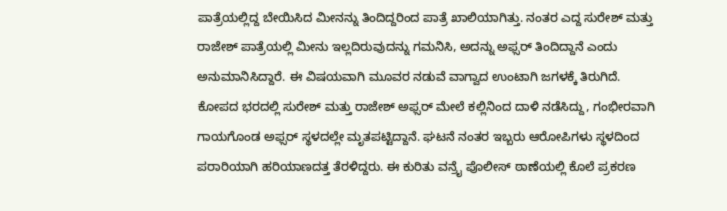ಪಾತ್ರೆಯಲ್ಲಿದ್ದ ಬೇಯಿಸಿದ ಮೀನನ್ನು ತಿಂದಿದ್ದರಿಂದ ಪಾತ್ರೆ ಖಾಲಿಯಾಗಿತ್ತು. ನಂತರ ಎದ್ದ ಸುರೇಶ್ ಮತ್ತು ರಾಜೇಶ್ ಪಾತ್ರೆಯಲ್ಲಿ ಮೀನು ಇಲ್ಲದಿರುವುದನ್ನು ಗಮನಿಸಿ, ಅದನ್ನು ಅಫ್ಸರ್ ತಿಂದಿದ್ದಾನೆ ಎಂದು ಅನುಮಾನಿಸಿದ್ದಾರೆ. ಈ ವಿಷಯವಾಗಿ ಮೂವರ ನಡುವೆ ವಾಗ್ವಾದ ಉಂಟಾಗಿ ಜಗಳಕ್ಕೆ ತಿರುಗಿದೆ.
ಕೋಪದ ಭರದಲ್ಲಿ ಸುರೇಶ್ ಮತ್ತು ರಾಜೇಶ್ ಅಫ್ಸರ್ ಮೇಲೆ ಕಲ್ಲಿನಿಂದ ದಾಳಿ ನಡೆಸಿದ್ದು, ಗಂಭೀರವಾಗಿ ಗಾಯಗೊಂಡ ಅಫ್ಸರ್ ಸ್ಥಳದಲ್ಲೇ ಮೃತಪಟ್ಟಿದ್ದಾನೆ. ಘಟನೆ ನಂತರ ಇಬ್ಬರು ಆರೋಪಿಗಳು ಸ್ಥಳದಿಂದ ಪರಾರಿಯಾಗಿ ಹರಿಯಾಣದತ್ತ ತೆರಳಿದ್ದರು. ಈ ಕುರಿತು ವನ್ರೈ ಪೊಲೀಸ್ ಠಾಣೆಯಲ್ಲಿ ಕೊಲೆ ಪ್ರಕರಣ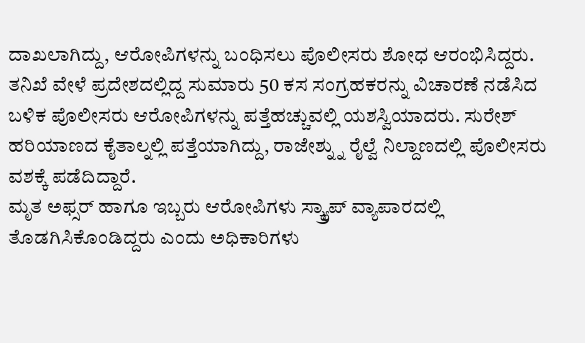ದಾಖಲಾಗಿದ್ದು, ಆರೋಪಿಗಳನ್ನು ಬಂಧಿಸಲು ಪೊಲೀಸರು ಶೋಧ ಆರಂಭಿಸಿದ್ದರು.
ತನಿಖೆ ವೇಳೆ ಪ್ರದೇಶದಲ್ಲಿದ್ದ ಸುಮಾರು 50 ಕಸ ಸಂಗ್ರಹಕರನ್ನು ವಿಚಾರಣೆ ನಡೆಸಿದ ಬಳಿಕ ಪೊಲೀಸರು ಆರೋಪಿಗಳನ್ನು ಪತ್ತೆಹಚ್ಚುವಲ್ಲಿ ಯಶಸ್ವಿಯಾದರು. ಸುರೇಶ್ ಹರಿಯಾಣದ ಕೈತಾಲ್ನಲ್ಲಿ ಪತ್ತೆಯಾಗಿದ್ದು, ರಾಜೇಶ್ನ್ನು ರೈಲ್ವೆ ನಿಲ್ದಾಣದಲ್ಲಿ ಪೊಲೀಸರು ವಶಕ್ಕೆ ಪಡೆದಿದ್ದಾರೆ.
ಮೃತ ಅಫ್ಸರ್ ಹಾಗೂ ಇಬ್ಬರು ಆರೋಪಿಗಳು ಸ್ಕ್ರ್ಯಾಪ್ ವ್ಯಾಪಾರದಲ್ಲಿ ತೊಡಗಿಸಿಕೊಂಡಿದ್ದರು ಎಂದು ಅಧಿಕಾರಿಗಳು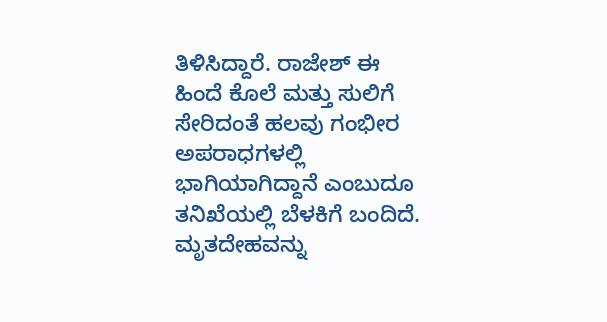ತಿಳಿಸಿದ್ದಾರೆ. ರಾಜೇಶ್ ಈ ಹಿಂದೆ ಕೊಲೆ ಮತ್ತು ಸುಲಿಗೆ ಸೇರಿದಂತೆ ಹಲವು ಗಂಭೀರ ಅಪರಾಧಗಳಲ್ಲಿ ಭಾಗಿಯಾಗಿದ್ದಾನೆ ಎಂಬುದೂ ತನಿಖೆಯಲ್ಲಿ ಬೆಳಕಿಗೆ ಬಂದಿದೆ. ಮೃತದೇಹವನ್ನು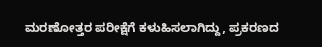ಮರಣೋತ್ತರ ಪರೀಕ್ಷೆಗೆ ಕಳುಹಿಸಲಾಗಿದ್ದು, ಪ್ರಕರಣದ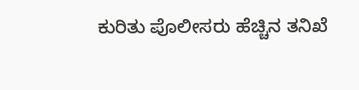ಕುರಿತು ಪೊಲೀಸರು ಹೆಚ್ಚಿನ ತನಿಖೆ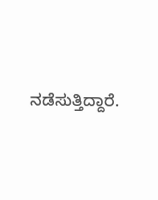ನಡೆಸುತ್ತಿದ್ದಾರೆ.